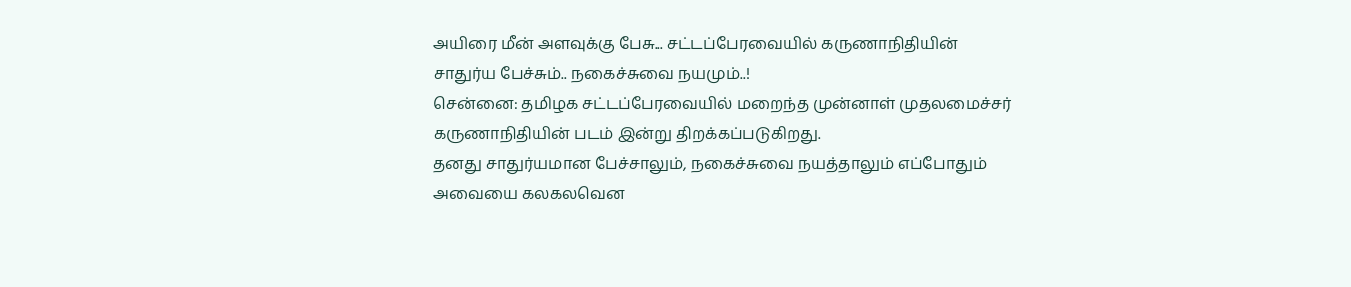அயிரை மீன் அளவுக்கு பேசு... சட்டப்பேரவையில் கருணாநிதியின் சாதுர்ய பேச்சும்.. நகைச்சுவை நயமும்..!
சென்னை: தமிழக சட்டப்பேரவையில் மறைந்த முன்னாள் முதலமைச்சர் கருணாநிதியின் படம் இன்று திறக்கப்படுகிறது.
தனது சாதுர்யமான பேச்சாலும், நகைச்சுவை நயத்தாலும் எப்போதும் அவையை கலகலவென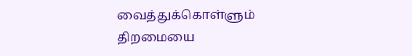வைத்துக்கொள்ளும் திறமையை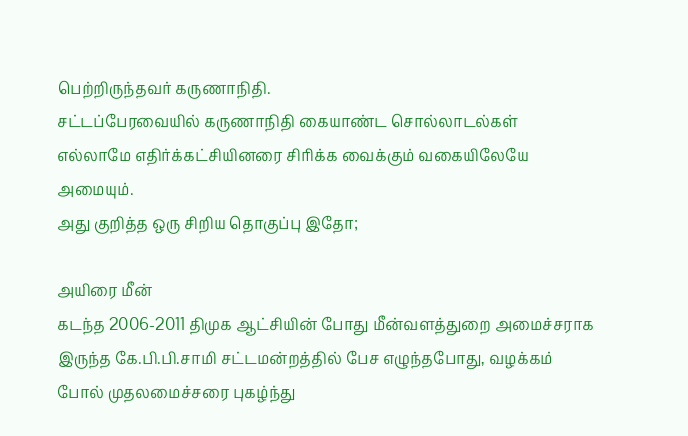பெற்றிருந்தவர் கருணாநிதி.
சட்டப்பேரவையில் கருணாநிதி கையாண்ட சொல்லாடல்கள் எல்லாமே எதிர்க்கட்சியினரை சிரிக்க வைக்கும் வகையிலேயே அமையும்.
அது குறித்த ஒரு சிறிய தொகுப்பு இதோ;

அயிரை மீன்
கடந்த 2006-2011 திமுக ஆட்சியின் போது மீன்வளத்துறை அமைச்சராக இருந்த கே.பி.பி.சாமி சட்டமன்றத்தில் பேச எழுந்தபோது, வழக்கம் போல் முதலமைச்சரை புகழ்ந்து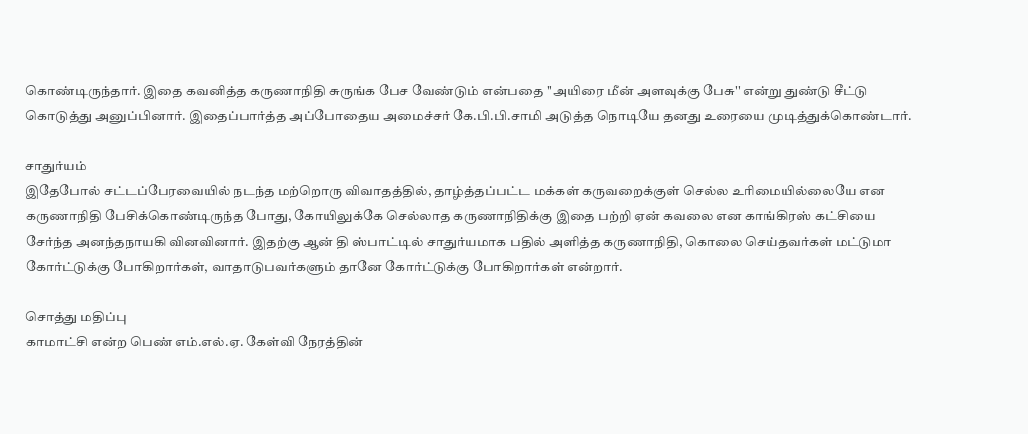கொண்டிருந்தார். இதை கவனித்த கருணாநிதி சுருங்க பேச வேண்டும் என்பதை ''அயிரை மீன் அளவுக்கு பேசு'' என்று துண்டு சீட்டு கொடுத்து அனுப்பினார். இதைப்பார்த்த அப்போதைய அமைச்சர் கே.பி.பி.சாமி அடுத்த நொடியே தனது உரையை முடித்துக்கொண்டார்.

சாதுர்யம்
இதேபோல் சட்டப்பேரவையில் நடந்த மற்றொரு விவாதத்தில், தாழ்த்தப்பட்ட மக்கள் கருவறைக்குள் செல்ல உரிமையில்லையே என கருணாநிதி பேசிக்கொண்டிருந்த போது, கோயிலுக்கே செல்லாத கருணாநிதிக்கு இதை பற்றி ஏன் கவலை என காங்கிரஸ் கட்சியை சேர்ந்த அனந்தநாயகி வினவினார். இதற்கு ஆன் தி ஸ்பாட்டில் சாதுர்யமாக பதில் அளித்த கருணாநிதி, கொலை செய்தவர்கள் மட்டுமா கோர்ட்டுக்கு போகிறார்கள், வாதாடுபவர்களும் தானே கோர்ட்டுக்கு போகிறார்கள் என்றார்.

சொத்து மதிப்பு
காமாட்சி என்ற பெண் எம்.எல்.ஏ. கேள்வி நேரத்தின்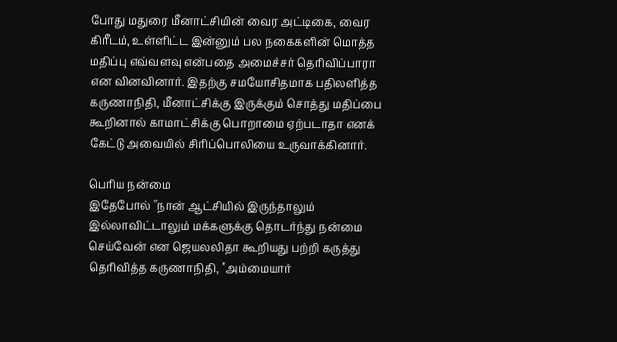போது மதுரை மீனாட்சியின் வைர அட்டிகை, வைர கிரீடம், உள்ளிட்ட இன்னும் பல நகைகளின் மொத்த மதிப்பு எவ்வளவு என்பதை அமைச்சர் தெரிவிப்பாரா என வினவினார். இதற்கு சமயோசிதமாக பதிலளித்த கருணாநிதி, மீனாட்சிக்கு இருக்கும் சொத்து மதிப்பை கூறினால் காமாட்சிக்கு பொறாமை ஏற்படாதா எனக் கேட்டு அவையில் சிரிப்பொலியை உருவாக்கினார்.

பெரிய நன்மை
இதேபோல் ''நான் ஆட்சியில் இருந்தாலும் இல்லாவிட்டாலும் மக்களுக்கு தொடர்ந்து நன்மை செய்வேன் என ஜெயலலிதா கூறியது பற்றி கருத்து தெரிவித்த கருணாநிதி, ''அம்மையார்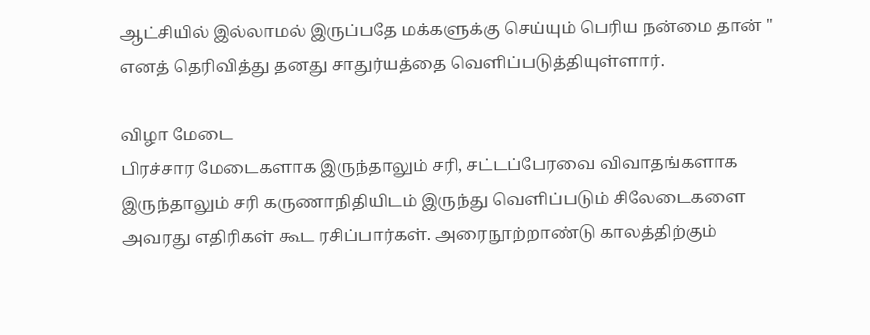ஆட்சியில் இல்லாமல் இருப்பதே மக்களுக்கு செய்யும் பெரிய நன்மை தான் '' எனத் தெரிவித்து தனது சாதுர்யத்தை வெளிப்படுத்தியுள்ளார்.

விழா மேடை
பிரச்சார மேடைகளாக இருந்தாலும் சரி, சட்டப்பேரவை விவாதங்களாக இருந்தாலும் சரி கருணாநிதியிடம் இருந்து வெளிப்படும் சிலேடைகளை அவரது எதிரிகள் கூட ரசிப்பார்கள். அரைநூற்றாண்டு காலத்திற்கும்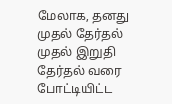மேலாக, தனது முதல் தேர்தல் முதல் இறுதி தேர்தல் வரை போட்டியிட்ட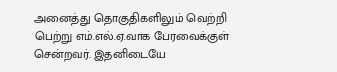அனைத்து தொகுதிகளிலும் வெற்றி பெற்று எம்.எல்.ஏ.வாக பேரவைக்குள் சென்றவர். இதனிடையே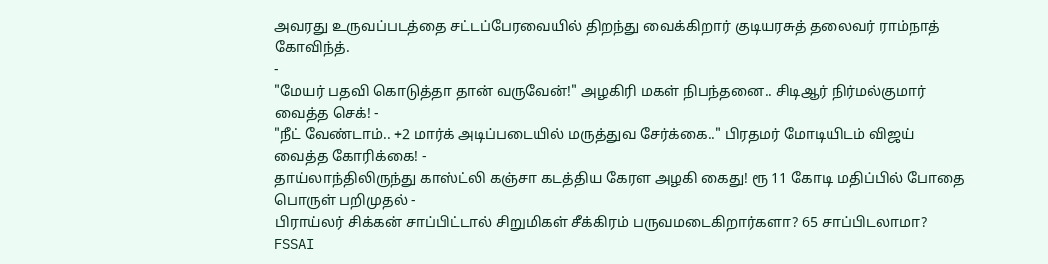அவரது உருவப்படத்தை சட்டப்பேரவையில் திறந்து வைக்கிறார் குடியரசுத் தலைவர் ராம்நாத் கோவிந்த்.
-
"மேயர் பதவி கொடுத்தா தான் வருவேன்!" அழகிரி மகள் நிபந்தனை.. சிடிஆர் நிர்மல்குமார் வைத்த செக்! -
"நீட் வேண்டாம்.. +2 மார்க் அடிப்படையில் மருத்துவ சேர்க்கை.." பிரதமர் மோடியிடம் விஜய் வைத்த கோரிக்கை! -
தாய்லாந்திலிருந்து காஸ்ட்லி கஞ்சா கடத்திய கேரள அழகி கைது! ரூ 11 கோடி மதிப்பில் போதை பொருள் பறிமுதல் -
பிராய்லர் சிக்கன் சாப்பிட்டால் சிறுமிகள் சீக்கிரம் பருவமடைகிறார்களா? 65 சாப்பிடலாமா? FSSAI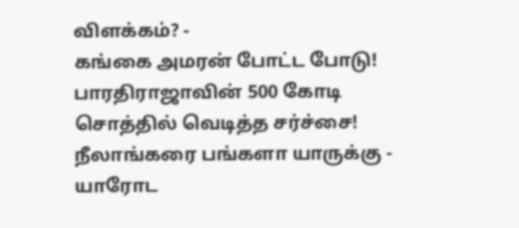விளக்கம்? -
கங்கை அமரன் போட்ட போடு! பாரதிராஜாவின் 500 கோடி சொத்தில் வெடித்த சர்ச்சை! நீலாங்கரை பங்களா யாருக்கு -
யாரோட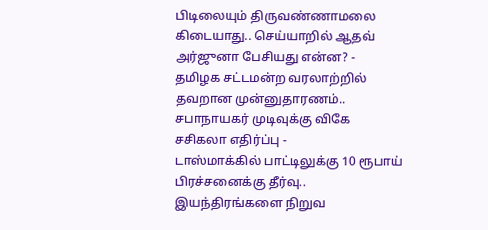பிடிலையும் திருவண்ணாமலை கிடையாது.. செய்யாறில் ஆதவ் அர்ஜுனா பேசியது என்ன? -
தமிழக சட்டமன்ற வரலாற்றில் தவறான முன்னுதாரணம்.. சபாநாயகர் முடிவுக்கு விகே சசிகலா எதிர்ப்பு -
டாஸ்மாக்கில் பாட்டிலுக்கு 10 ரூபாய் பிரச்சனைக்கு தீர்வு.. இயந்திரங்களை நிறுவ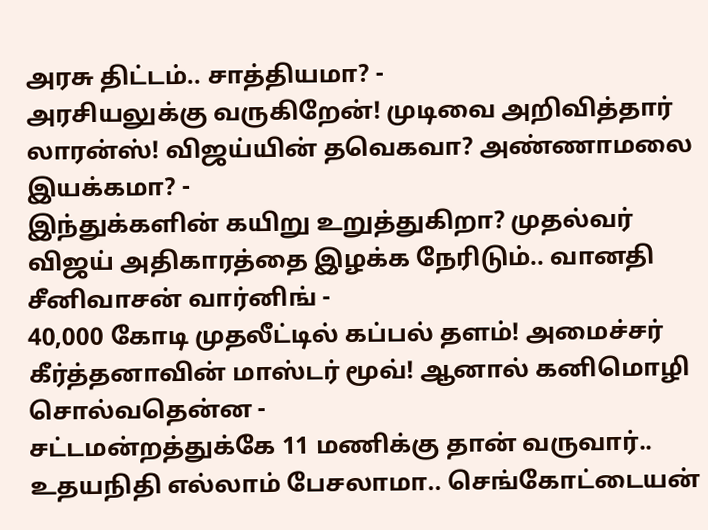அரசு திட்டம்.. சாத்தியமா? -
அரசியலுக்கு வருகிறேன்! முடிவை அறிவித்தார் லாரன்ஸ்! விஜய்யின் தவெகவா? அண்ணாமலை இயக்கமா? -
இந்துக்களின் கயிறு உறுத்துகிறா? முதல்வர் விஜய் அதிகாரத்தை இழக்க நேரிடும்.. வானதி சீனிவாசன் வார்னிங் -
40,000 கோடி முதலீட்டில் கப்பல் தளம்! அமைச்சர் கீர்த்தனாவின் மாஸ்டர் மூவ்! ஆனால் கனிமொழி சொல்வதென்ன -
சட்டமன்றத்துக்கே 11 மணிக்கு தான் வருவார்.. உதயநிதி எல்லாம் பேசலாமா.. செங்கோட்டையன்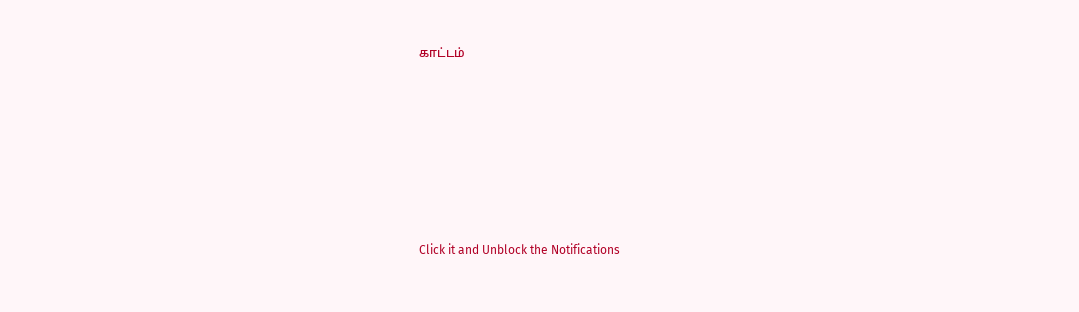காட்டம்












Click it and Unblock the Notifications